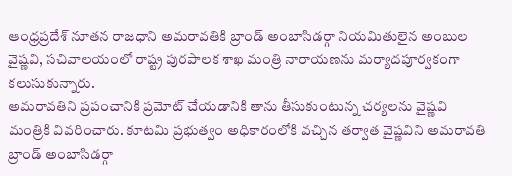ఆంధ్రప్రదేశ్ నూతన రాజధాని అమరావతికి బ్రాండ్ అంబాసిడర్గా నియమితులైన అంబుల వైష్ణవి, సచివాలయంలో రాష్ట్ర పురపాలక శాఖ మంత్రి నారాయణను మర్యాదపూర్వకంగా కలుసుకున్నారు.
అమరావతిని ప్రపంచానికి ప్రమోట్ చేయడానికి తాను తీసుకుంటున్న చర్యలను వైష్ణవి మంత్రికి వివరించారు. కూటమి ప్రభుత్వం అధికారంలోకి వచ్చిన తర్వాత వైష్ణవిని అమరావతి బ్రాండ్ అంబాసిడర్గా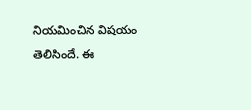నియమించిన విషయం తెలిసిందే. ఈ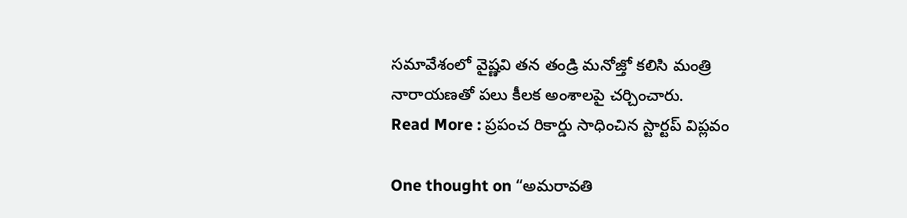సమావేశంలో వైష్ణవి తన తండ్రి మనోజ్తో కలిసి మంత్రి నారాయణతో పలు కీలక అంశాలపై చర్చించారు.
Read More : ప్రపంచ రికార్డు సాధించిన స్టార్టప్ విప్లవం

One thought on “అమరావతి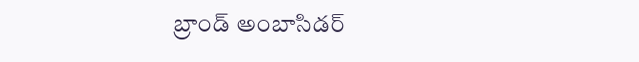బ్రాండ్ అంబాసిడర్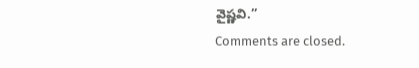వైష్ణవి.”
Comments are closed.